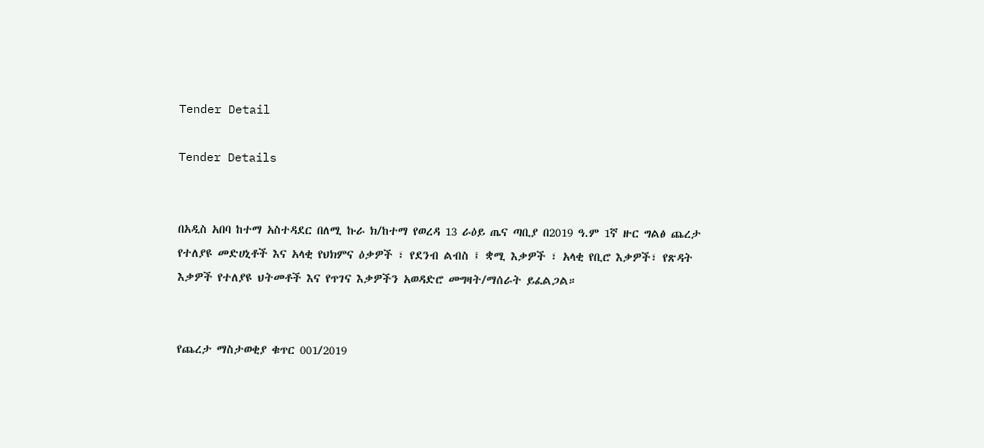Tender Detail

Tender Details


በአዲስ አበባ ከተማ አስተዳደር በለሚ ኩራ ክ/ከተማ የወረዳ 13 ራዕይ ጤና ጣቢያ በ2019 ዓ.ም 1ኛ ዙር ግልፅ ጨረታ የተለያዩ መድሀኒቶች እና አላቂ የህክምና ዕቃዎች ፣ የደንብ ልብስ ፤ ቋሚ እቃዎች ፣ አላቂ የቢሮ እቃዎች፣ የጽዳት እቃዎች የተለያዩ ህትመቶች እና የጥገና እቃዎችን አወዳድሮ መግዛት/ማሰራት ይፈልጋል።


የጨረታ ማስታወቂያ ቁጥር 001/2019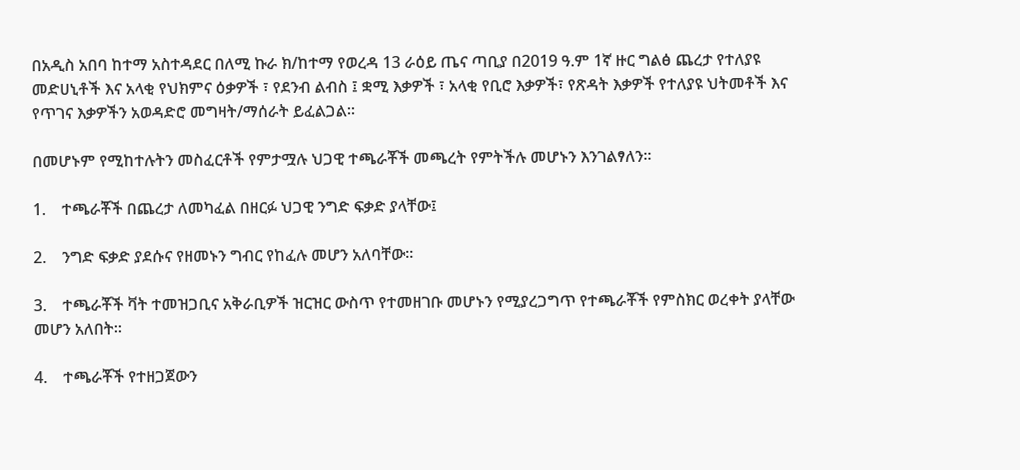በአዲስ አበባ ከተማ አስተዳደር በለሚ ኩራ ክ/ከተማ የወረዳ 13 ራዕይ ጤና ጣቢያ በ2019 ዓ.ም 1ኛ ዙር ግልፅ ጨረታ የተለያዩ መድሀኒቶች እና አላቂ የህክምና ዕቃዎች ፣ የደንብ ልብስ ፤ ቋሚ እቃዎች ፣ አላቂ የቢሮ እቃዎች፣ የጽዳት እቃዎች የተለያዩ ህትመቶች እና የጥገና እቃዎችን አወዳድሮ መግዛት/ማሰራት ይፈልጋል።

በመሆኑም የሚከተሉትን መስፈርቶች የምታሟሉ ህጋዊ ተጫራቾች መጫረት የምትችሉ መሆኑን እንገልፃለን።

1.    ተጫራቾች በጨረታ ለመካፈል በዘርፉ ህጋዊ ንግድ ፍቃድ ያላቸው፤

2.    ንግድ ፍቃድ ያደሱና የዘመኑን ግብር የከፈሉ መሆን አለባቸው።

3.    ተጫራቾች ቫት ተመዝጋቢና አቅራቢዎች ዝርዝር ውስጥ የተመዘገቡ መሆኑን የሚያረጋግጥ የተጫራቾች የምስክር ወረቀት ያላቸው መሆን አለበት።

4.    ተጫራቾች የተዘጋጀውን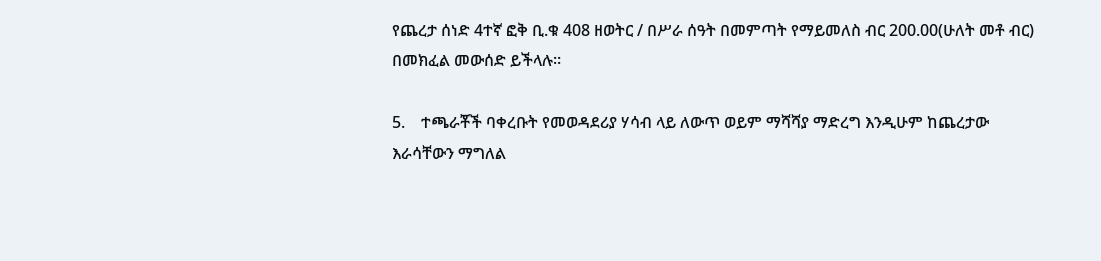የጨረታ ሰነድ 4ተኛ ፎቅ ቢ.ቁ 408 ዘወትር / በሥራ ሰዓት በመምጣት የማይመለስ ብር 200.00(ሁለት መቶ ብር) በመክፈል መውሰድ ይችላሉ።

5.    ተጫራቾች ባቀረቡት የመወዳደሪያ ሃሳብ ላይ ለውጥ ወይም ማሻሻያ ማድረግ እንዲሁም ከጨረታው እራሳቸውን ማግለል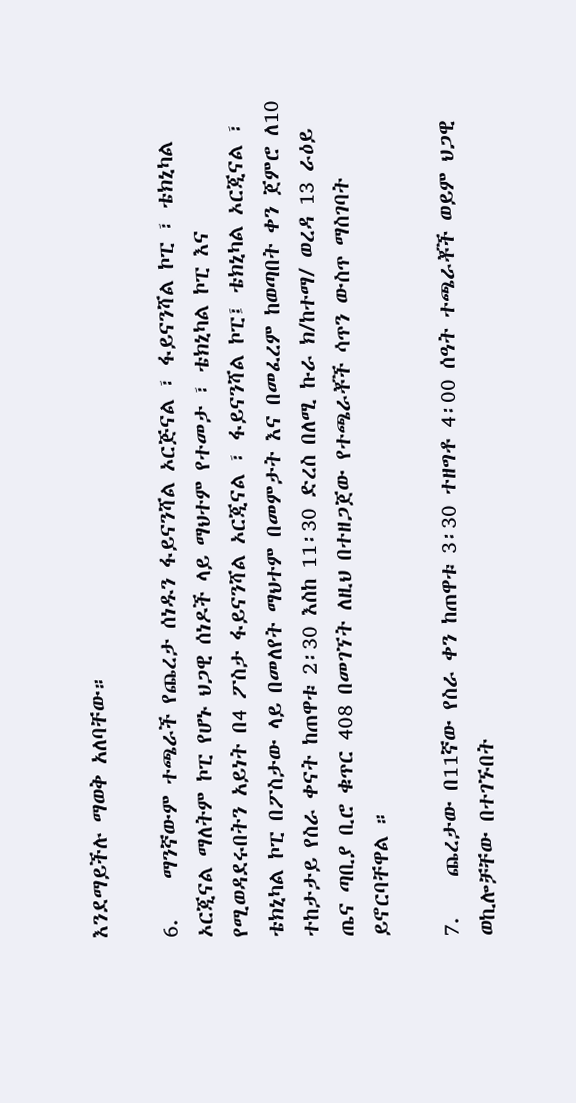እንደማይችሉ ማወቅ አለባቸው።

6.    ማንኛውም ተጫራች የጨረታ ሰነዱን ፋይናንሻል ኦርጅናል ፣ ፋይናንሻል ኮፒ ፣ ቴክኒካል ኦርጂናል ማለትም ኮፒ የሆኑ ህጋዊ ሰነዶች ላይ ማህተም የተመታ ፣ ቴክኒካል ኮፒ እና የሚወዳደሩበትን አይነት በ4 ፖስታ ፋይናንሻል ኦርጂናል ፣ ፋይናንሻል ኮፒ፤ ቴክኒካል ኦርጂናል ፣ ቴክኒካል ኮፒ በፖስታው ላይ በመለየት ማህተም በመምታት እና በመፈረም ከወጣበት ቀን ጀምሮ ለ10 ተከታታይ የስራ ቀናት ከጠዋቱ 2፡30 እስከ 11፡30 ድረስ በለሚ ኩራ ክ/ከተማ/ ወረዳ 13 ራዕይ ጤና ጣቢያ ቢሮ ቁጥር 408 በመገኘት ለዚህ በተዘጋጀው የተጫራቾች ሳጥን ውስጥ ማስገባት ይኖርባቸዋል ።

7.    ጨረታው በ11ኛው የስራ ቀን ከጠዋቱ 3፡30 ተዘግቶ 4፡00 ሰዓት ተጫራቾች ወይም ህጋዊ ወኪሎቻቸው በተገኙበት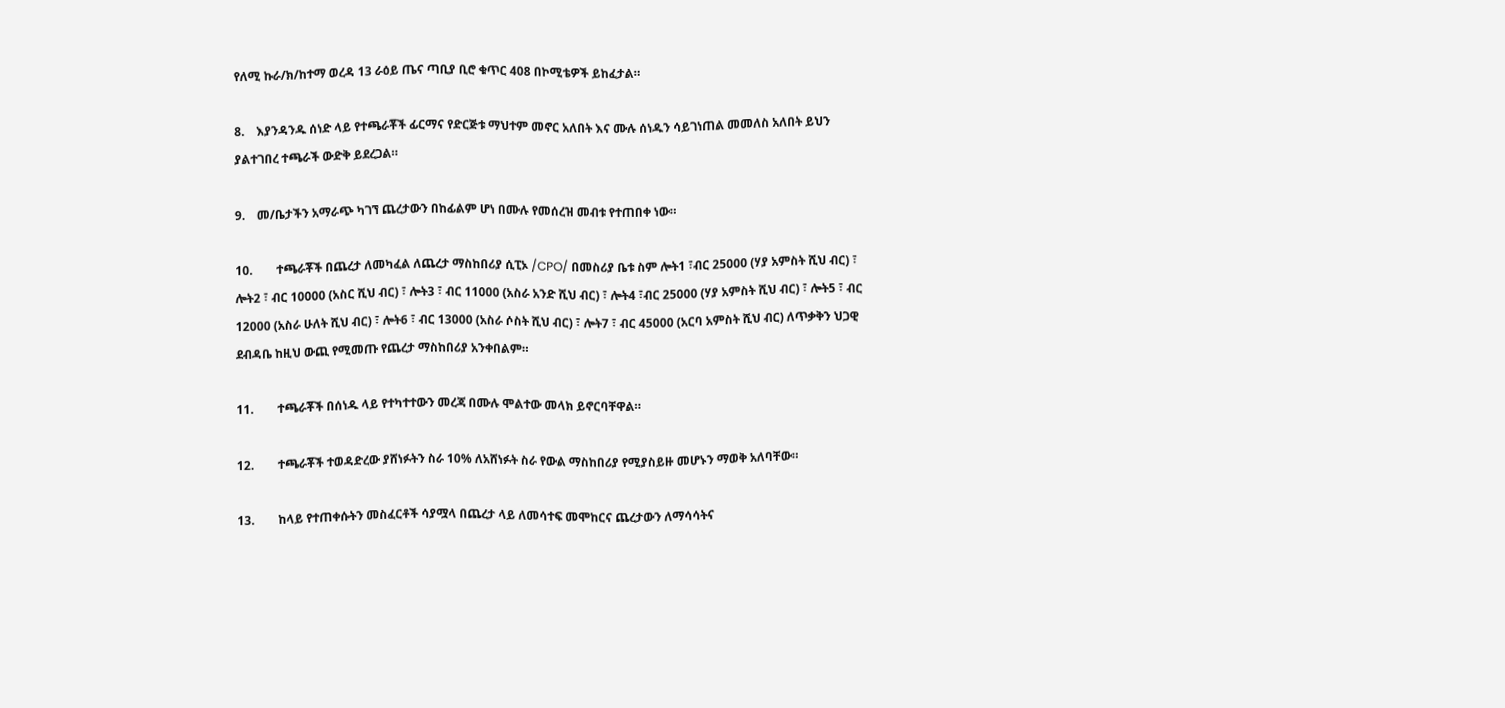የለሚ ኩራ/ክ/ከተማ ወረዳ 13 ራዕይ ጤና ጣቢያ ቢሮ ቁጥር 408 በኮሚቴዎች ይከፈታል።

8.    እያንዳንዱ ሰነድ ላይ የተጫራቾች ፊርማና የድርጅቱ ማህተም መኖር አለበት እና ሙሉ ሰነዱን ሳይገነጠል መመለስ አለበት ይህን ያልተገበረ ተጫራች ውድቅ ይደረጋል።

9.    መ/ቤታችን አማራጭ ካገኘ ጨረታውን በከፊልም ሆነ በሙሉ የመሰረዝ መብቱ የተጠበቀ ነው።

10.        ተጫራቾች በጨረታ ለመካፈል ለጨረታ ማስከበሪያ ሲፒኦ /CPO/ በመስሪያ ቤቱ ስም ሎት1 ፣ብር 25000 (ሃያ አምስት ሺህ ብር) ፣ ሎት2 ፣ ብር 10000 (አስር ሺህ ብር) ፣ ሎት3 ፣ ብር 11000 (አስራ አንድ ሺህ ብር) ፣ ሎት4 ፣ብር 25000 (ሃያ አምስት ሺህ ብር) ፣ ሎት5 ፣ ብር 12000 (አስራ ሁለት ሺህ ብር) ፣ ሎት6 ፣ ብር 13000 (አስራ ሶስት ሺህ ብር) ፣ ሎት7 ፣ ብር 45000 (አርባ አምስት ሺህ ብር) ለጥቃቅን ህጋዊ ደብዳቤ ከዚህ ውጪ የሚመጡ የጨረታ ማስከበሪያ አንቀበልም።

11.        ተጫራቾች በሰነዱ ላይ የተካተተውን መረጃ በሙሉ ሞልተው መላክ ይኖርባቸዋል።

12.        ተጫራቾች ተወዳድረው ያሸነፉትን ስራ 10% ለአሸነፉት ስራ የውል ማስከበሪያ የሚያስይዙ መሆኑን ማወቅ አለባቸው።

13.        ከላይ የተጠቀሱትን መስፈርቶች ሳያሟላ በጨረታ ላይ ለመሳተፍ መሞከርና ጨረታውን ለማሳሳትና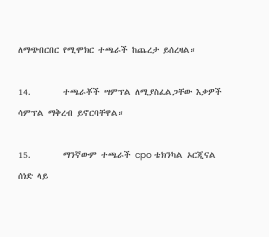ለማጭበርበር የሚሞክር ተጫራች ከጨረታ ይሰረዛል።

14.        ተጫራቾች ሣምፕል ለሚያስፈልጋቸው እቃዎች ሳምፕል ማቅረብ ይኖርባቸዋል።

15.        ማንኛውም ተጫራች cpo ቴክንካል ኦርጂናል ሰነድ ላይ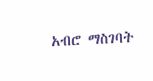አብሮ ማስገባት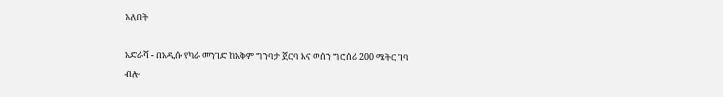አለበት

አድራሻ - በአዲሱ የካራ መንገድ ከአቅም ግንባታ ጀርባ እና ወሰን ግሮሰሪ 200 ሜትር ገባ ብሎ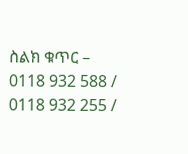ስልክ ቁጥር – 0118 932 588 / 0118 932 255 /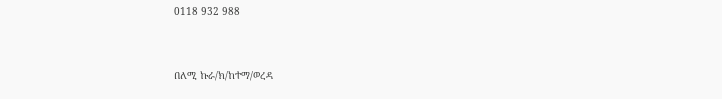0118 932 988



በለሚ ኩራ/ክ/ከተማ/ወረዳ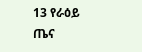13 የራዕይ ጤና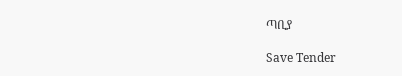ጣቢያ

Save Tender